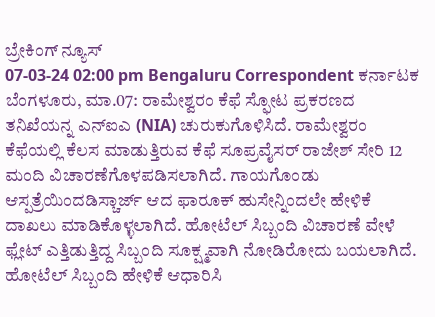ಬ್ರೇಕಿಂಗ್ ನ್ಯೂಸ್
07-03-24 02:00 pm Bengaluru Correspondent ಕರ್ನಾಟಕ
ಬೆಂಗಳೂರು, ಮಾ.07: ರಾಮೇಶ್ವರಂ ಕೆಫೆ ಸ್ಫೋಟ ಪ್ರಕರಣದ ತನಿಖೆಯನ್ನ ಎನ್ಐಎ (NIA) ಚುರುಕುಗೊಳಿಸಿದೆ. ರಾಮೇಶ್ವರಂ ಕೆಫೆಯಲ್ಲಿ ಕೆಲಸ ಮಾಡುತ್ತಿರುವ ಕೆಫೆ ಸೂಪ್ರವೈಸರ್ ರಾಜೇಶ್ ಸೇರಿ 12 ಮಂದಿ ವಿಚಾರಣೆಗೊಳಪಡಿಸಲಾಗಿದೆ. ಗಾಯಗೊಂಡು ಆಸ್ಪತ್ರೆಯಿಂದಡಿಸ್ಚಾರ್ಜ್ ಆದ ಫಾರೂಕ್ ಹುಸೇನ್ನಿಂದಲೇ ಹೇಳಿಕೆ ದಾಖಲು ಮಾಡಿಕೊಳ್ಳಲಾಗಿದೆ. ಹೋಟೆಲ್ ಸಿಬ್ಬಂದಿ ವಿಚಾರಣೆ ವೇಳೆ ಫ್ಲೇಟ್ ಎತ್ತಿಡುತ್ತಿದ್ದ ಸಿಬ್ಬಂದಿ ಸೂಕ್ಷ್ಮವಾಗಿ ನೋಡಿರೋದು ಬಯಲಾಗಿದೆ. ಹೋಟೆಲ್ ಸಿಬ್ಬಂದಿ ಹೇಳಿಕೆ ಆಧಾರಿಸಿ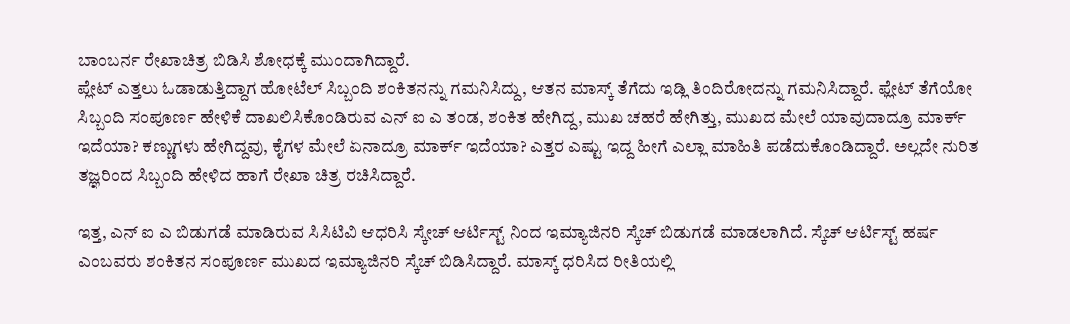ಬಾಂಬರ್ನ ರೇಖಾಚಿತ್ರ ಬಿಡಿಸಿ ಶೋಧಕ್ಕೆ ಮುಂದಾಗಿದ್ದಾರೆ.
ಪ್ಲೇಟ್ ಎತ್ತಲು ಓಡಾಡುತ್ತಿದ್ದಾಗ ಹೋಟೆಲ್ ಸಿಬ್ಬಂದಿ ಶಂಕಿತನನ್ನು ಗಮನಿಸಿದ್ದು, ಆತನ ಮಾಸ್ಕ್ ತೆಗೆದು ಇಡ್ಲಿ ತಿಂದಿರೋದನ್ನು ಗಮನಿಸಿದ್ದಾರೆ. ಫ್ಲೇಟ್ ತೆಗೆಯೋ ಸಿಬ್ಬಂದಿ ಸಂಪೂರ್ಣ ಹೇಳಿಕೆ ದಾಖಲಿಸಿಕೊಂಡಿರುವ ಎನ್ ಐ ಎ ತಂಡ, ಶಂಕಿತ ಹೇಗಿದ್ದ, ಮುಖ ಚಹರೆ ಹೇಗಿತ್ತು, ಮುಖದ ಮೇಲೆ ಯಾವುದಾದ್ರೂ ಮಾರ್ಕ್ ಇದೆಯಾ? ಕಣ್ಣುಗಳು ಹೇಗಿದ್ದವು, ಕೈಗಳ ಮೇಲೆ ಏನಾದ್ರೂ ಮಾರ್ಕ್ ಇದೆಯಾ? ಎತ್ತರ ಎಷ್ಟು ಇದ್ದ ಹೀಗೆ ಎಲ್ಲಾ ಮಾಹಿತಿ ಪಡೆದುಕೊಂಡಿದ್ದಾರೆ. ಅಲ್ಲದೇ ನುರಿತ ತಜ್ಞರಿಂದ ಸಿಬ್ಬಂದಿ ಹೇಳಿದ ಹಾಗೆ ರೇಖಾ ಚಿತ್ರ ರಚಿಸಿದ್ದಾರೆ.

ಇತ್ತ, ಎನ್ ಐ ಎ ಬಿಡುಗಡೆ ಮಾಡಿರುವ ಸಿಸಿಟಿವಿ ಆಧರಿಸಿ ಸ್ಕೇಚ್ ಆರ್ಟಿಸ್ಟ್ ನಿಂದ ಇಮ್ಯಾಜಿನರಿ ಸ್ಕೆಚ್ ಬಿಡುಗಡೆ ಮಾಡಲಾಗಿದೆ. ಸ್ಕೆಚ್ ಆರ್ಟಿಸ್ಟ್ ಹರ್ಷ ಎಂಬವರು ಶಂಕಿತನ ಸಂಪೂರ್ಣ ಮುಖದ ಇಮ್ಯಾಜಿನರಿ ಸ್ಕೆಚ್ ಬಿಡಿಸಿದ್ದಾರೆ. ಮಾಸ್ಕ್ ಧರಿಸಿದ ರೀತಿಯಲ್ಲಿ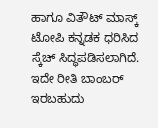ಹಾಗೂ ವಿತೌಟ್ ಮಾಸ್ಕ್ ಟೋಪಿ ಕನ್ನಡಕ ಧರಿಸಿದ ಸ್ಕೆಚ್ ಸಿದ್ಧಪಡಿಸಲಾಗಿದೆ. ಇದೇ ರೀತಿ ಬಾಂಬರ್ ಇರಬಹುದು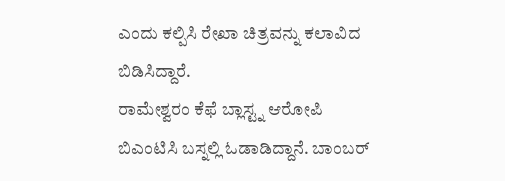ಎಂದು ಕಲ್ಪಿಸಿ ರೇಖಾ ಚಿತ್ರವನ್ನು ಕಲಾವಿದ ಬಿಡಿಸಿದ್ದಾರೆ.
ರಾಮೇಶ್ವರಂ ಕೆಫೆ ಬ್ಲಾಸ್ಟ್ನ ಆರೋಪಿ ಬಿಎಂಟಿಸಿ ಬಸ್ನಲ್ಲಿ ಓಡಾಡಿದ್ದಾನೆ. ಬಾಂಬರ್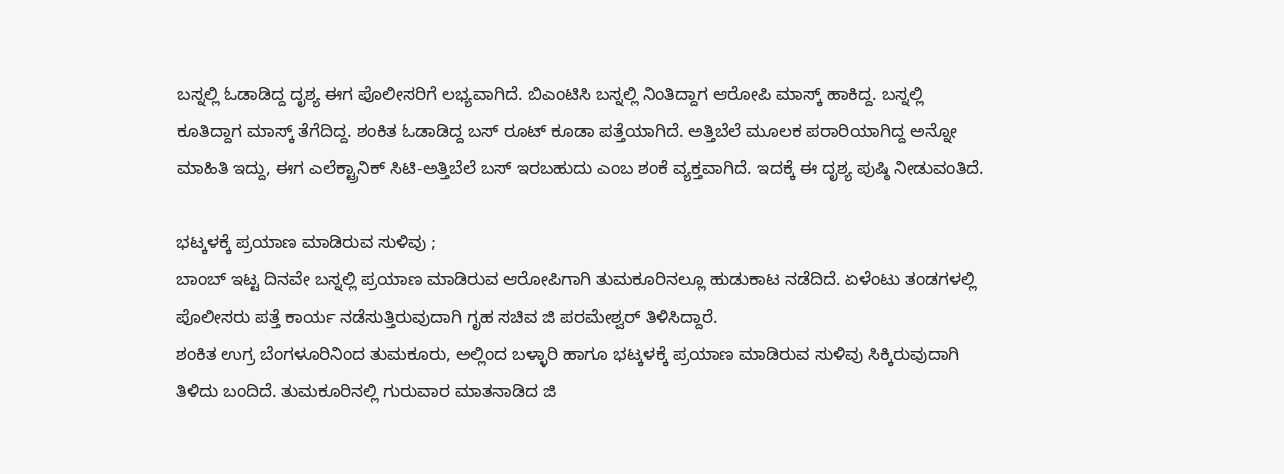ಬಸ್ನಲ್ಲಿ ಓಡಾಡಿದ್ದ ದೃಶ್ಯ ಈಗ ಪೊಲೀಸರಿಗೆ ಲಭ್ಯವಾಗಿದೆ. ಬಿಎಂಟಿಸಿ ಬಸ್ನಲ್ಲಿ ನಿಂತಿದ್ದಾಗ ಆರೋಪಿ ಮಾಸ್ಕ್ ಹಾಕಿದ್ದ. ಬಸ್ನಲ್ಲಿ ಕೂತಿದ್ದಾಗ ಮಾಸ್ಕ್ ತೆಗೆದಿದ್ದ. ಶಂಕಿತ ಓಡಾಡಿದ್ದ ಬಸ್ ರೂಟ್ ಕೂಡಾ ಪತ್ತೆಯಾಗಿದೆ. ಅತ್ತಿಬೆಲೆ ಮೂಲಕ ಪರಾರಿಯಾಗಿದ್ದ ಅನ್ನೋ ಮಾಹಿತಿ ಇದ್ದು, ಈಗ ಎಲೆಕ್ಟ್ರಾನಿಕ್ ಸಿಟಿ-ಅತ್ತಿಬೆಲೆ ಬಸ್ ಇರಬಹುದು ಎಂಬ ಶಂಕೆ ವ್ಯಕ್ತವಾಗಿದೆ. ಇದಕ್ಕೆ ಈ ದೃಶ್ಯ ಪುಷ್ಠಿ ನೀಡುವಂತಿದೆ.

ಭಟ್ಕಳಕ್ಕೆ ಪ್ರಯಾಣ ಮಾಡಿರುವ ಸುಳಿವು ;
ಬಾಂಬ್ ಇಟ್ಟ ದಿನವೇ ಬಸ್ನಲ್ಲಿ ಪ್ರಯಾಣ ಮಾಡಿರುವ ಆರೋಪಿಗಾಗಿ ತುಮಕೂರಿನಲ್ಲೂ ಹುಡುಕಾಟ ನಡೆದಿದೆ. ಏಳೆಂಟು ತಂಡಗಳಲ್ಲಿ ಪೊಲೀಸರು ಪತ್ತೆ ಕಾರ್ಯ ನಡೆಸುತ್ತಿರುವುದಾಗಿ ಗೃಹ ಸಚಿವ ಜಿ ಪರಮೇಶ್ವರ್ ತಿಳಿಸಿದ್ದಾರೆ.
ಶಂಕಿತ ಉಗ್ರ ಬೆಂಗಳೂರಿನಿಂದ ತುಮಕೂರು, ಅಲ್ಲಿಂದ ಬಳ್ಳಾರಿ ಹಾಗೂ ಭಟ್ಕಳಕ್ಕೆ ಪ್ರಯಾಣ ಮಾಡಿರುವ ಸುಳಿವು ಸಿಕ್ಕಿರುವುದಾಗಿ ತಿಳಿದು ಬಂದಿದೆ. ತುಮಕೂರಿನಲ್ಲಿ ಗುರುವಾರ ಮಾತನಾಡಿದ ಜಿ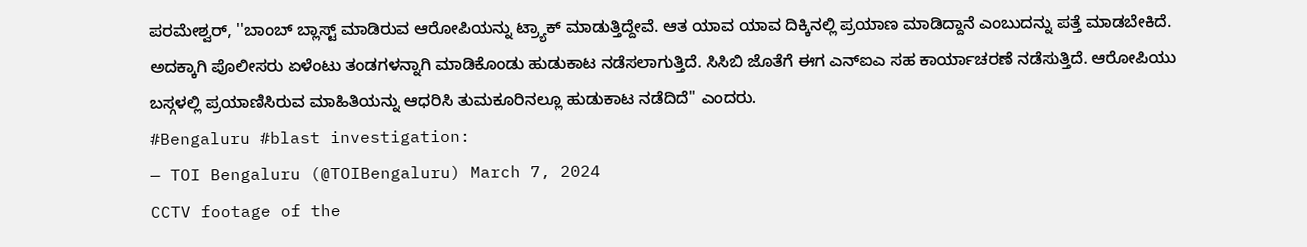ಪರಮೇಶ್ವರ್, ''ಬಾಂಬ್ ಬ್ಲಾಸ್ಟ್ ಮಾಡಿರುವ ಆರೋಪಿಯನ್ನು ಟ್ರ್ಯಾಕ್ ಮಾಡುತ್ತಿದ್ದೇವೆ. ಆತ ಯಾವ ಯಾವ ದಿಕ್ಕಿನಲ್ಲಿ ಪ್ರಯಾಣ ಮಾಡಿದ್ದಾನೆ ಎಂಬುದನ್ನು ಪತ್ತೆ ಮಾಡಬೇಕಿದೆ. ಅದಕ್ಕಾಗಿ ಪೊಲೀಸರು ಏಳೆಂಟು ತಂಡಗಳನ್ನಾಗಿ ಮಾಡಿಕೊಂಡು ಹುಡುಕಾಟ ನಡೆಸಲಾಗುತ್ತಿದೆ. ಸಿಸಿಬಿ ಜೊತೆಗೆ ಈಗ ಎನ್ಐಎ ಸಹ ಕಾರ್ಯಾಚರಣೆ ನಡೆಸುತ್ತಿದೆ. ಆರೋಪಿಯು ಬಸ್ಗಳಲ್ಲಿ ಪ್ರಯಾಣಿಸಿರುವ ಮಾಹಿತಿಯನ್ನು ಆಧರಿಸಿ ತುಮಕೂರಿನಲ್ಲೂ ಹುಡುಕಾಟ ನಡೆದಿದೆ'' ಎಂದರು.
#Bengaluru #blast investigation:
— TOI Bengaluru (@TOIBengaluru) March 7, 2024
CCTV footage of the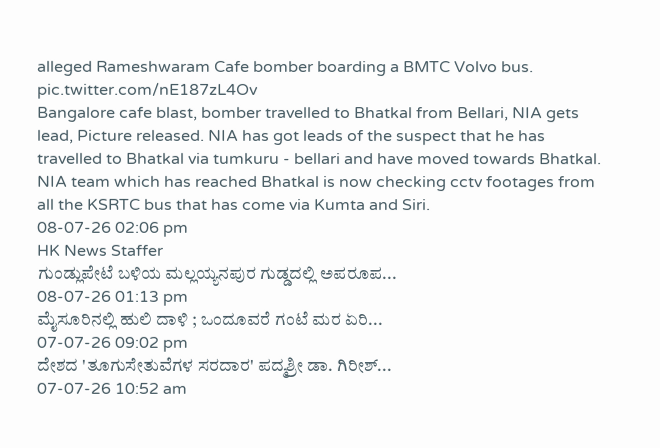alleged Rameshwaram Cafe bomber boarding a BMTC Volvo bus. pic.twitter.com/nE187zL4Ov
Bangalore cafe blast, bomber travelled to Bhatkal from Bellari, NIA gets lead, Picture released. NIA has got leads of the suspect that he has travelled to Bhatkal via tumkuru - bellari and have moved towards Bhatkal. NIA team which has reached Bhatkal is now checking cctv footages from all the KSRTC bus that has come via Kumta and Siri.
08-07-26 02:06 pm
HK News Staffer
ಗುಂಡ್ಲುಪೇಟೆ ಬಳಿಯ ಮಲ್ಲಯ್ಯನಪುರ ಗುಡ್ಡದಲ್ಲಿ ಅಪರೂಪ...
08-07-26 01:13 pm
ಮೈಸೂರಿನಲ್ಲಿ ಹುಲಿ ದಾಳಿ ; ಒಂದೂವರೆ ಗಂಟೆ ಮರ ಏರಿ...
07-07-26 09:02 pm
ದೇಶದ 'ತೂಗುಸೇತುವೆಗಳ ಸರದಾರ' ಪದ್ಮಶ್ರೀ ಡಾ. ಗಿರೀಶ್...
07-07-26 10:52 am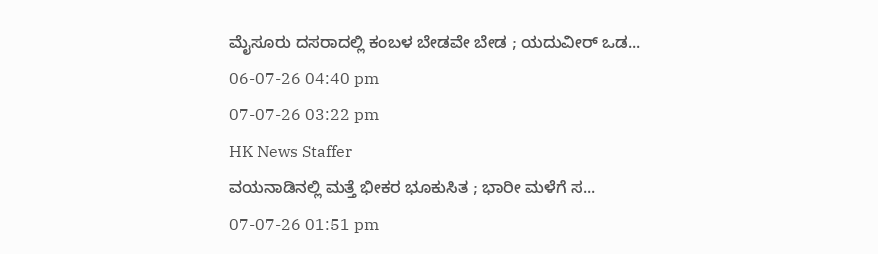ಮೈಸೂರು ದಸರಾದಲ್ಲಿ ಕಂಬಳ ಬೇಡವೇ ಬೇಡ ; ಯದುವೀರ್ ಒಡ...
06-07-26 04:40 pm
07-07-26 03:22 pm
HK News Staffer
ವಯನಾಡಿನಲ್ಲಿ ಮತ್ತೆ ಭೀಕರ ಭೂಕುಸಿತ ; ಭಾರೀ ಮಳೆಗೆ ಸ...
07-07-26 01:51 pm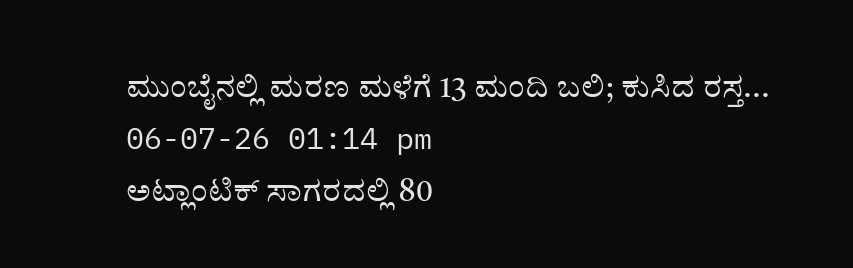ಮುಂಬೈನಲ್ಲಿ ಮರಣ ಮಳೆಗೆ 13 ಮಂದಿ ಬಲಿ; ಕುಸಿದ ರಸ್ತ...
06-07-26 01:14 pm
ಅಟ್ಲಾಂಟಿಕ್ ಸಾಗರದಲ್ಲಿ 80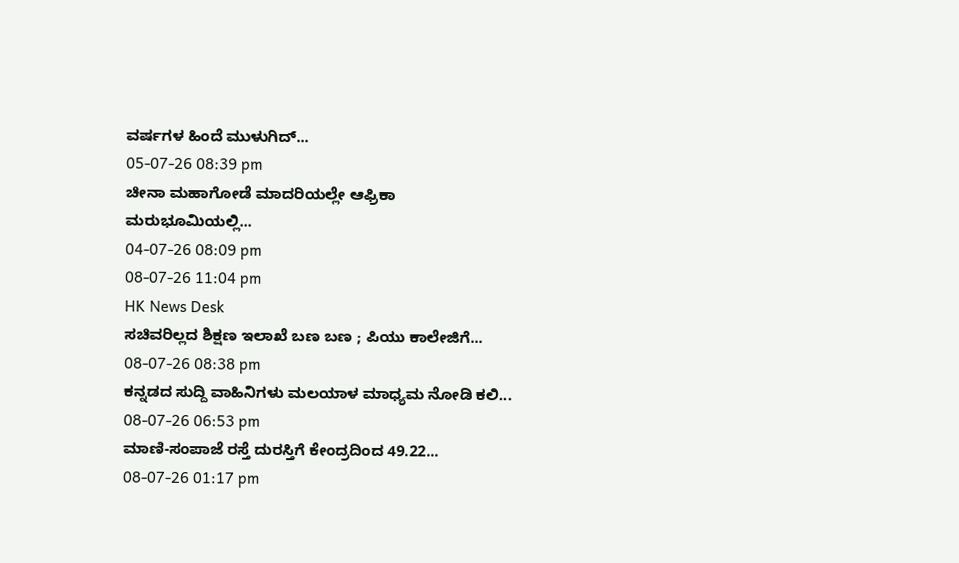ವರ್ಷಗಳ ಹಿಂದೆ ಮುಳುಗಿದ್...
05-07-26 08:39 pm
ಚೀನಾ ಮಹಾಗೋಡೆ ಮಾದರಿಯಲ್ಲೇ ಆಫ್ರಿಕಾ ಮರುಭೂಮಿಯಲ್ಲಿ...
04-07-26 08:09 pm
08-07-26 11:04 pm
HK News Desk
ಸಚಿವರಿಲ್ಲದ ಶಿಕ್ಷಣ ಇಲಾಖೆ ಬಣ ಬಣ ; ಪಿಯು ಕಾಲೇಜಿಗೆ...
08-07-26 08:38 pm
ಕನ್ನಡದ ಸುದ್ದಿ ವಾಹಿನಿಗಳು ಮಲಯಾಳ ಮಾಧ್ಯಮ ನೋಡಿ ಕಲಿ...
08-07-26 06:53 pm
ಮಾಣಿ-ಸಂಪಾಜೆ ರಸ್ತೆ ದುರಸ್ತಿಗೆ ಕೇಂದ್ರದಿಂದ 49.22...
08-07-26 01:17 pm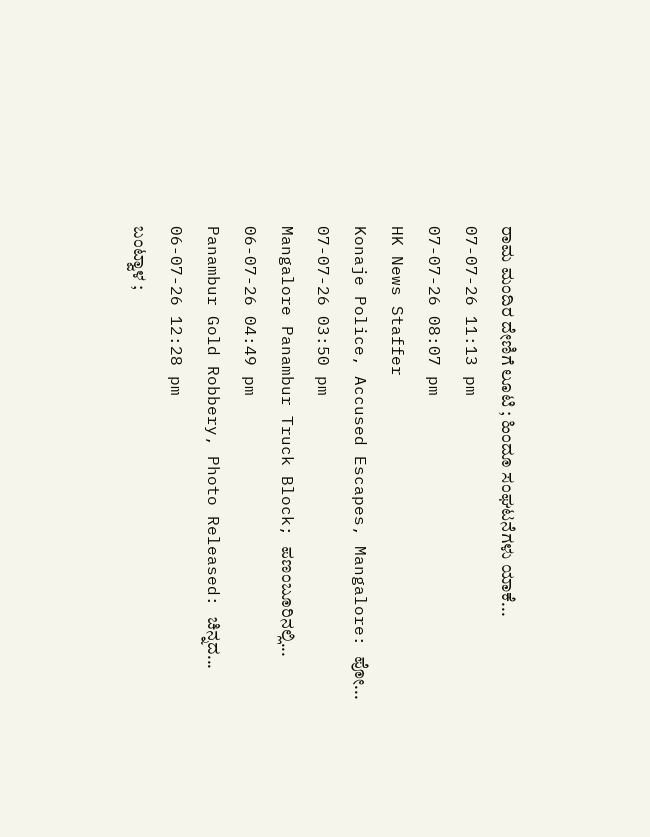ರಾಮ ಮಂದಿರ ದೇಣಿಗೆ ಲೂಟಿ ; ಹಿಂದೂ ಸಂಘಟನೆಗಳು ಯಾಕೆ...
07-07-26 11:13 pm
07-07-26 08:07 pm
HK News Staffer
Konaje Police, Accused Escapes, Mangalore: ಪೋ...
07-07-26 03:50 pm
Mangalore Panambur Truck Block; ಪಣಂಬೂರಿನಲ್ಲಿ...
06-07-26 04:49 pm
Panambur Gold Robbery, Photo Released: ಚಿನ್ನದ...
06-07-26 12:28 pm
ಬಂಟ್ವಾಳ ;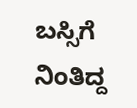ಬಸ್ಸಿಗೆ ನಿಂತಿದ್ದ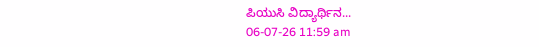ಪಿಯುಸಿ ವಿದ್ಯಾರ್ಥಿನ...
06-07-26 11:59 am